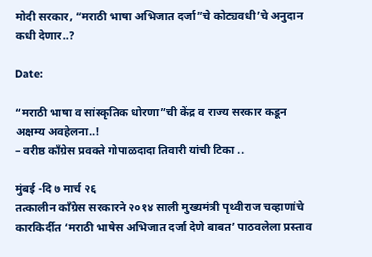मोदी सरकार, “मराठी भाषा अभिजात दर्जा”चे कोट्यवधी’चे अनुदान कधी देणार..?

Date:

“मराठी भाषा व सांस्कृतिक धोरणा”ची केंद्र व राज्य सरकार कडून अक्षम्य अवहेलना..!
– वरीष्ठ काँग्रेस प्रवक्ते गोपाळदादा तिवारी यांची टिका ..

मुंबई -दि ७ मार्च २६
तत्कालीन काँग्रेस सरकारने २०१४ साली मुख्यमंत्री पृथ्वीराज चव्हाणांचे कारकिर्दीत ‘मराठी भाषेस अभिजात दर्जा देणे बाबत’ पाठवलेला प्रस्ताव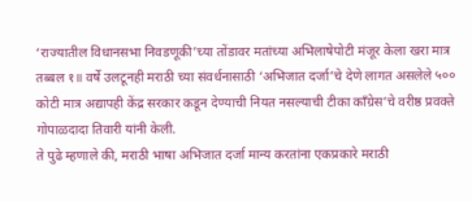‘राज्यातील विधानसभा निवडणूकी’च्या तोंडावर मतांच्या अभिलाषेपोटी मंजूर केला खरा मात्र तब्बल १॥ वर्षे उलटूनही मराठी च्या संवर्धनासाठी ‘अभिजात दर्जा’चे देणे लागत असलेले ५०० कोटी मात्र अद्यापही केंद्र सरकार कडून देण्याची नियत नसल्याची टीका काँग्रेस’चे वरीष्ठ प्रवक्ते गोपाळदादा तिवारी यांनी केली.
ते पुढे म्हणाले की, मराठी भाषा अभिजात दर्जा मान्य करतांना एकप्रकारे मराठी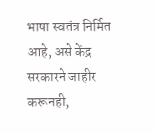भाषा स्वतंत्र निर्मित आहे, असे केंद्र सरकारने जाहीर करूनही,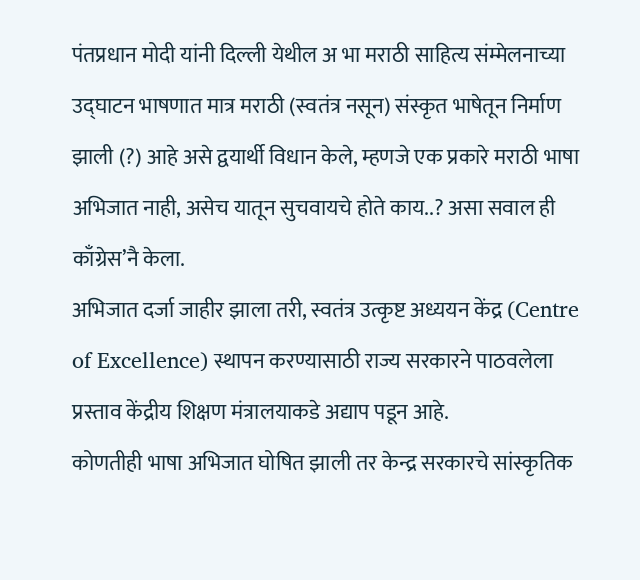पंतप्रधान मोदी यांनी दिल्ली येथील अ भा मराठी साहित्य संम्मेलनाच्या उद्घाटन भाषणात मात्र मराठी (स्वतंत्र नसून) संस्कृत भाषेतून निर्माण झाली (?) आहे असे द्वयार्थी विधान केले, म्हणजे एक प्रकारे मराठी भाषा अभिजात नाही, असेच यातून सुचवायचे होते काय..? असा सवाल ही काँग्रेस’नै केला.
अभिजात दर्जा जाहीर झाला तरी, स्वतंत्र उत्कृष्ट अध्ययन केंद्र (Centre of Excellence) स्थापन करण्यासाठी राज्य सरकारने पाठवलेला प्रस्ताव केंद्रीय शिक्षण मंत्रालयाकडे अद्याप पडून आहे.
कोणतीही भाषा अभिजात घोषित झाली तर केन्द्र सरकारचे सांस्कृतिक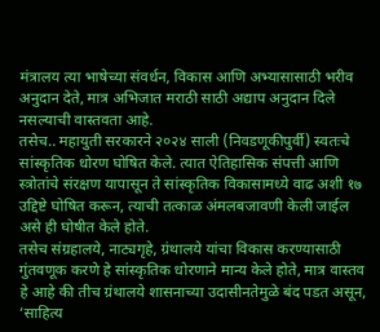मंत्रालय त्या भाषेच्या संवर्धन, विकास आणि अभ्यासासाठी भरीव अनुदान देते, मात्र अभिजात मराठी साठी अद्याप अनुदान दिले नसल्याची वास्तवता आहे.
तसेच.. महायुती सरकारने २०२४ साली (निवडणूकीपुर्वी) स्वतःचे सांस्कृतिक धोरण घोषित केले. त्यात ऐतिहासिक संपत्ती आणि स्त्रोतांचे संरक्षण यापासून ते सांस्कृतिक विकासामध्ये वाढ अशी १७ उद्दिष्टे घोषित करून, त्याची तत्काळ अंमलबजावणी केली जाईल असे ही घोषीत केले होते.
तसेच संग्रहालये, नाट्यगृहे, ग्रंथालये यांचा विकास करण्यासाठी गुंतवणूक करणे हे सांस्कृतिक धोरणाने मान्य केले होते, मात्र वास्तव हे आहे की तीच ग्रंथालये शासनाच्या उदासीनतेमुळे बंद पडत असून, ‘साहित्य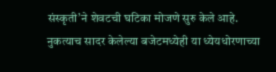संस्कृती’ने शेवटची घटिका मोजणे सुरु केले आहे.
नुकत्याच सादर केलेल्या बजेटमध्येही या ध्येयधोरणाच्या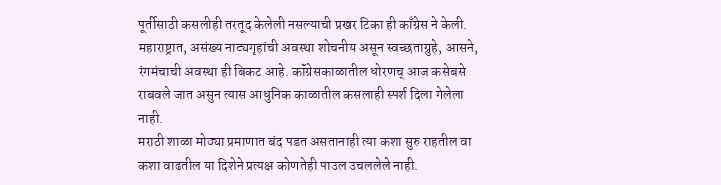पूर्तीसाठी कसलीही तरतूद केलेली नसल्याची प्रखर टिका ही काँग्रेस ने केली.
महाराष्ट्रात, असंख्य नाट्यगृहांची अवस्था शोचनीय असून स्वच्छताग्रुहे, आसने, रंगमंचाची अवस्था ही बिकट आहे. कॉंग्रेसकाळातील धोरणच् आज कसेबसे राबवले जात असुन त्यास आधुनिक काळातील कसलाही स्पर्श दिला गेलेला नाही.
मराठी शाळा मोठ्या प्रमाणात बंद पडत असतानाही त्या कशा सुरु राहतील वा कशा वाढतील या दिशेने प्रत्यक्ष कोणतेही पाउल उचललेले नाही.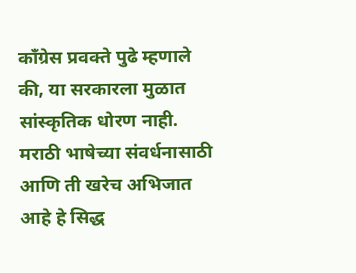काँग्रेस प्रवक्ते पुढे म्हणाले की, या सरकारला मुळात सांस्कृतिक धोरण नाही. मराठी भाषेच्या संवर्धनासाठी आणि ती खरेच अभिजात आहे हे सिद्ध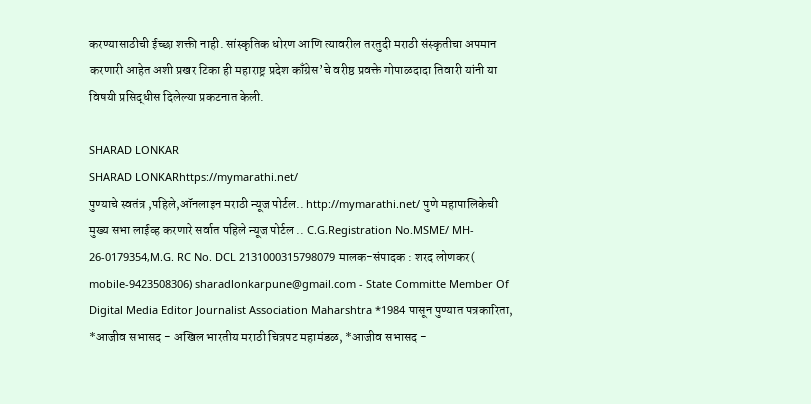करण्यासाठीची ईच्छा शक्ती नाही. सांस्कृतिक धोरण आणि त्यावरील तरतुदी मराठी संस्कृतीचा अपमान करणारी आहेत अशी प्रखर टिका ही महाराष्ट्र प्रदेश काँग्रेस’चे वरीष्ठ प्रवक्ते गोपाळदादा तिवारी यांनी या विषयी प्रसिद्धीस दिलेल्या प्रकटनात केली.

SHARAD LONKAR
SHARAD LONKARhttps://mymarathi.net/
पुण्याचे स्वतंत्र ,पहिले,ऑनलाइन मराठी न्यूज पोर्टल.. http://mymarathi.net/ पुणे महापालिकेची मुख्य सभा लाईव्ह करणारे सर्वात पहिले न्यूज पोर्टल .. C.G.Registration No.MSME/ MH- 26-0179354,M.G. RC No. DCL 2131000315798079 मालक-संपादक : शरद लोणकर( mobile-9423508306) sharadlonkarpune@gmail.com - State Committe Member Of Digital Media Editor Journalist Association Maharshtra *1984 पासून पुण्यात पत्रकारिता, *आजीव सभासद - अखिल भारतीय मराठी चित्रपट महामंडळ, *आजीव सभासद -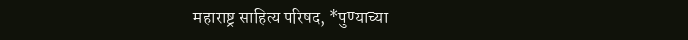महाराष्ट्र साहित्य परिषद, *पुण्याच्या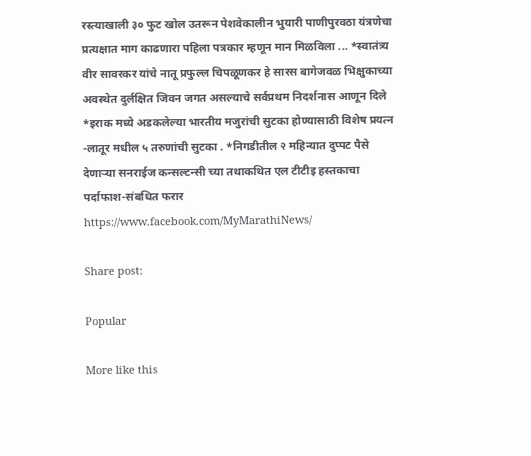रस्त्याखाली ३० फुट खोल उतरून पेशवेकालीन भुयारी पाणीपुरवठा यंत्रणेचा प्रत्यक्षात माग काढणारा पहिला पत्रकार म्हणून मान मिळविला ... *स्वातंत्र्य वीर सावरकर यांचे नातू प्रफुल्ल चिपळूणकर हे सारस बागेजवळ भिक्षुकाच्या अवस्थेत दुर्लक्षित जिवन जगत असल्याचे सर्वप्रथम निदर्शनास आणून दिले *इराक मध्ये अडकलेल्या भारतीय मजुरांची सुटका होण्यासाठी विशेष प्रयत्न -लातूर मधील ५ तरुणांची सुटका . *निगडीतील २ महिन्यात दुप्पट पैसे देणाऱ्या सनराईज कन्सल्टन्सी च्या तथाकथित एल टीटीइ हस्तकाचा पर्दाफाश-संबधित फरार https://www.facebook.com/MyMarathiNews/

Share post:

Popular

More like this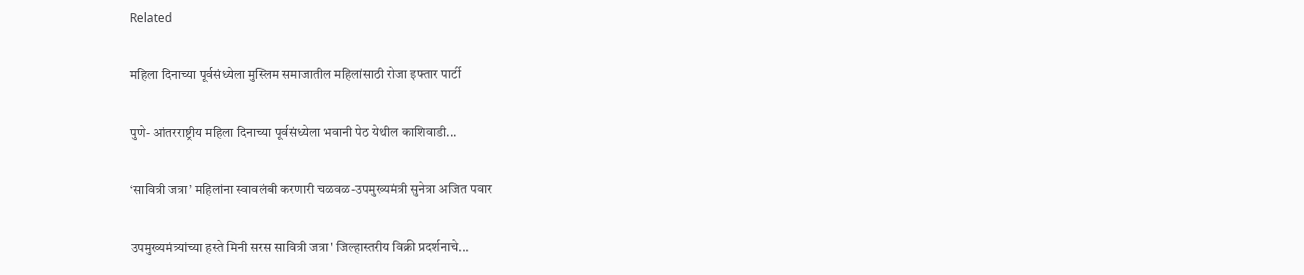Related

महिला दिनाच्या पूर्वसंध्येला मुस्लिम समाजातील महिलांसाठी रोजा इफ्तार पार्टी

पुणे- आंतरराष्ट्रीय महिला दिनाच्या पूर्वसंध्येला भवानी पेठ येथील काशिवाडी...

‘सावित्री जत्रा’ महिलांना स्वावलंबी करणारी चळवळ-उपमुख्यमंत्री सुनेत्रा अजित पवार

उपमुख्यमंत्र्यांच्या हस्ते मिनी सरस सावित्री जत्रा' जिल्हास्तरीय विक्री प्रदर्शनाचे...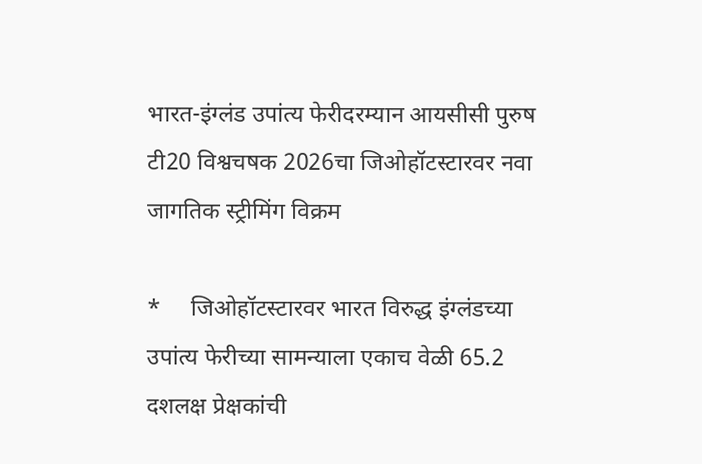भारत-इंग्लंड उपांत्य फेरीदरम्यान आयसीसी पुरुष टी20 विश्वचषक 2026चा जिओहॉटस्टारवर नवा जागतिक स्ट्रीमिंग विक्रम

*     जिओहॉटस्टारवर भारत विरुद्ध इंग्लंडच्या उपांत्य फेरीच्या सामन्याला एकाच वेळी 65.2 दशलक्ष प्रेक्षकांची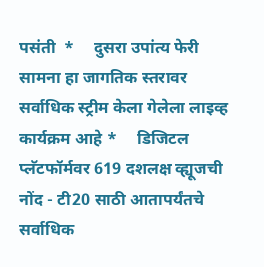पसंती  *     दुसरा उपांत्य फेरी सामना हा जागतिक स्तरावर सर्वाधिक स्ट्रीम केला गेलेला लाइव्ह कार्यक्रम आहे *     डिजिटल प्लॅटफॉर्मवर 619 दशलक्ष व्ह्यूजची नोंद - टी20 साठी आतापर्यंतचे सर्वाधिक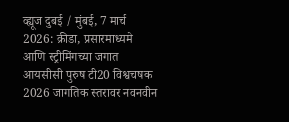व्ह्यूज दुबई / मुंबई, 7 मार्च 2026: क्रीडा, प्रसारमाध्यमे आणि स्ट्रीमिंगच्या जगात आयसीसी पुरुष टी20 विश्वचषक 2026 जागतिक स्तरावर नवनवीन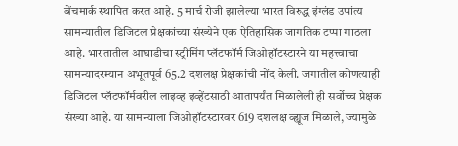बेंचमार्क स्थापित करत आहे. 5 मार्च रोजी झालेल्या भारत विरुद्ध इंग्लंड उपांत्य सामन्यातील डिजिटल प्रेक्षकांच्या संख्येने एक ऐतिहासिक जागतिक टप्पा गाठला आहे. भारतातील आघाडीचा स्ट्रीमिंग प्लॅटफॉर्म जिओहॉटस्टारने या महत्त्वाचा सामन्यादरम्यान अभूतपूर्व 65.2 दशलक्ष प्रेक्षकांची नोंद केली. जगातील कोणत्याही डिजिटल प्लॅटफॉर्मवरील लाइव्ह इव्हेंटसाठी आतापर्यंत मिळालेली ही सर्वोच्च प्रेक्षक संख्या आहे. या सामन्याला जिओहॉटस्टारवर 619 दशलक्ष व्ह्यूज मिळाले, ज्यामुळे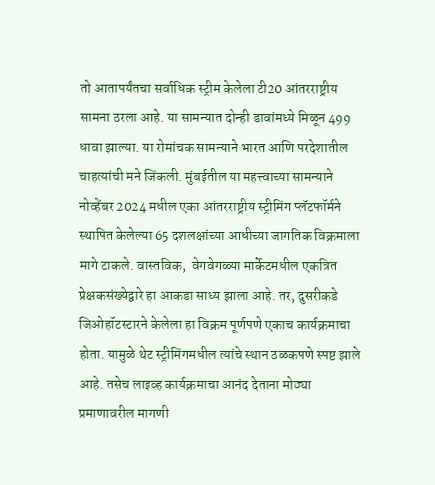तो आतापर्यंतचा सर्वाधिक स्ट्रीम केलेला टी20 आंतरराष्ट्रीय सामना ठरला आहे. या सामन्यात दोन्ही डावांमध्ये मिळून 499 धावा झाल्या. या रोमांचक सामन्याने भारत आणि परदेशातील चाहत्यांची मने जिंकली. मुंबईतील या महत्त्वाच्या सामन्याने नोव्हेंबर 2024 मधील एका आंतरराष्ट्रीय स्ट्रीमिंग प्लॅटफॉर्मने स्थापित केलेल्या 65 दशलक्षांच्या आधीच्या जागतिक विक्रमाला मागे टाकले. वास्तविक,  वेगवेगळ्या मार्केटमधील एकत्रित प्रेक्षकसंख्येद्वारे हा आकडा साध्य झाला आहे. तर, दुसरीकडे जिओहॉटस्टारने केलेला हा विक्रम पूर्णपणे एकाच कार्यक्रमाचा होता. यामुळे थेट स्ट्रीमिंगमधील त्यांचे स्थान ठळकपणे स्पष्ट झाले आहे. तसेच लाइव्ह कार्यक्रमाचा आनंद देताना मोठ्या प्रमाणावरील मागणी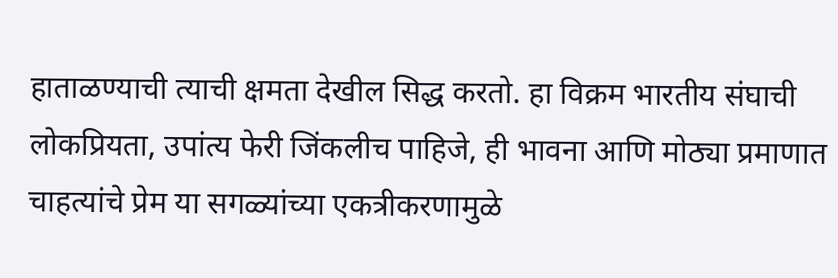हाताळण्याची त्याची क्षमता देखील सिद्ध करतो. हा विक्रम भारतीय संघाची लोकप्रियता, उपांत्य फेरी जिंकलीच पाहिजे, ही भावना आणि मोठ्या प्रमाणात चाहत्यांचे प्रेम या सगळ्यांच्या एकत्रीकरणामुळे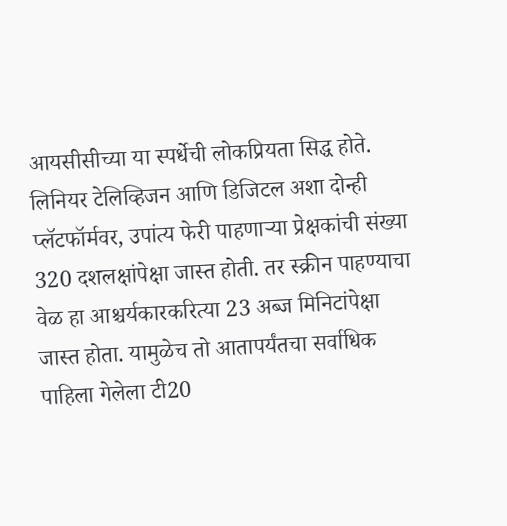आयसीसीच्या या स्पर्धेची लोकप्रियता सिद्ध होते. लिनियर टेलिव्हिजन आणि डिजिटल अशा दोन्ही प्लॅटफॉर्मवर, उपांत्य फेरी पाहणाऱ्या प्रेक्षकांची संख्या 320 दशलक्षांपेक्षा जास्त होती. तर स्क्रीन पाहण्याचा वेळ हा आश्चर्यकारकरित्या 23 अब्ज मिनिटांपेक्षा जास्त होता. यामुळेच तो आतापर्यंतचा सर्वाधिक पाहिला गेलेला टी20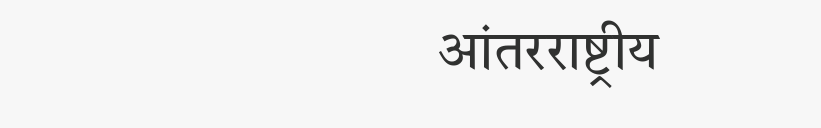आंतरराष्ट्रीय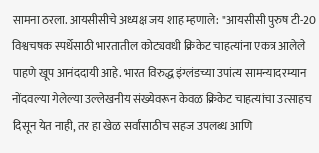सामना ठरला. आयसीसीचे अध्यक्ष जय शाह म्हणाले: "आयसीसी पुरुष टी-20 विश्वचषक स्पर्धेसाठी भारतातील कोट्यवधी क्रिकेट चाहत्यांना एकत्र आलेले पाहणे खूप आनंददायी आहे. भारत विरुद्ध इंग्लंडच्या उपांत्य सामन्यादरम्यान नोंदवल्या गेलेल्या उल्लेखनीय संख्येवरून केवळ क्रिकेट चाहत्यांचा उत्साहच दिसून येत नाही, तर हा खेळ सर्वांसाठीच सहज उपलब्ध आणि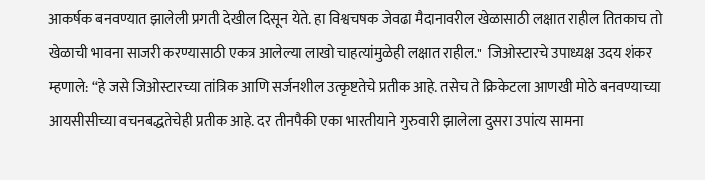आकर्षक बनवण्यात झालेली प्रगती देखील दिसून येते. हा विश्वचषक जेवढा मैदानावरील खेळासाठी लक्षात राहील तितकाच तो खेळाची भावना साजरी करण्यासाठी एकत्र आलेल्या लाखो चाहत्यांमुळेही लक्षात राहील."  जिओस्टारचे उपाध्यक्ष उदय शंकर म्हणाले: “हे जसे जिओस्टारच्या तांत्रिक आणि सर्जनशील उत्कृष्टतेचे प्रतीक आहे. तसेच ते क्रिकेटला आणखी मोठे बनवण्याच्या आयसीसीच्या वचनबद्धतेचेही प्रतीक आहे. दर तीनपैकी एका भारतीयाने गुरुवारी झालेला दुसरा उपांत्य सामना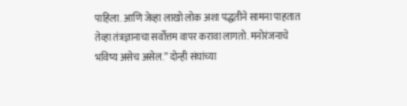पाहिला. आणि जेव्हा लाखो लोक अशा पद्धतीने सामना पाहतात तेव्हा तंत्रज्ञानाचा सर्वोत्तम वापर करावा लागतो. मनोरंजनाचे भविष्य असेच असेल.” दोन्ही संघांच्या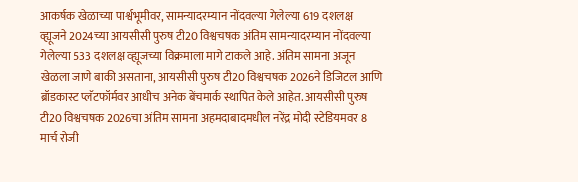आकर्षक खेळाच्या पार्श्वभूमीवर, सामन्यादरम्यान नोंदवल्या गेलेल्या 619 दशलक्ष व्ह्यूजने 2024च्या आयसीसी पुरुष टी20 विश्वचषक अंतिम सामन्यादरम्यान नोंदवल्या गेलेल्या 533 दशलक्ष व्ह्यूजच्या विक्रमाला मागे टाकले आहे. अंतिम सामना अजून खेळला जाणे बाकी असताना, आयसीसी पुरुष टी20 विश्वचषक 2026ने डिजिटल आणि ब्रॉडकास्ट प्लॅटफॉर्मवर आधीच अनेक बेंचमार्क स्थापित केले आहेत. आयसीसी पुरुष टी20 विश्वचषक 2026चा अंतिम सामना अहमदाबादमधील नरेंद्र मोदी स्टेडियमवर 8 मार्च रोजी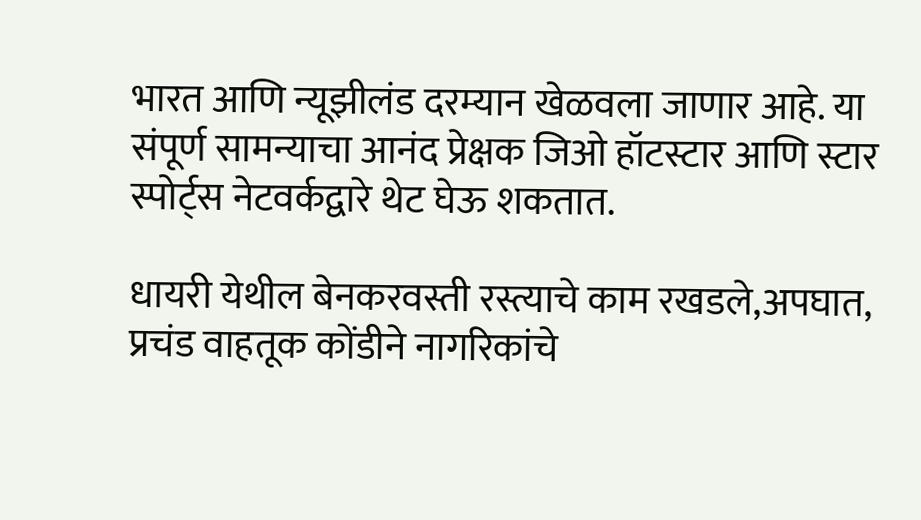भारत आणि न्यूझीलंड दरम्यान खेळवला जाणार आहे. या संपूर्ण सामन्याचा आनंद प्रेक्षक जिओ हॉटस्टार आणि स्टार स्पोर्ट्स नेटवर्कद्वारे थेट घेऊ शकतात.

धायरी येथील बेनकरवस्ती रस्त्याचे काम रखडले,अपघात, प्रचंड वाहतूक कोंडीने नागरिकांचे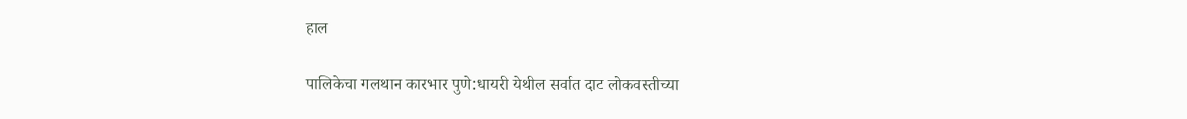हाल

पालिकेचा गलथान कारभार पुणे:धायरी येथील सर्वात दाट लोकवस्तीच्या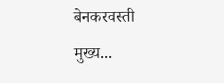बेनकरवस्ती मुख्य...